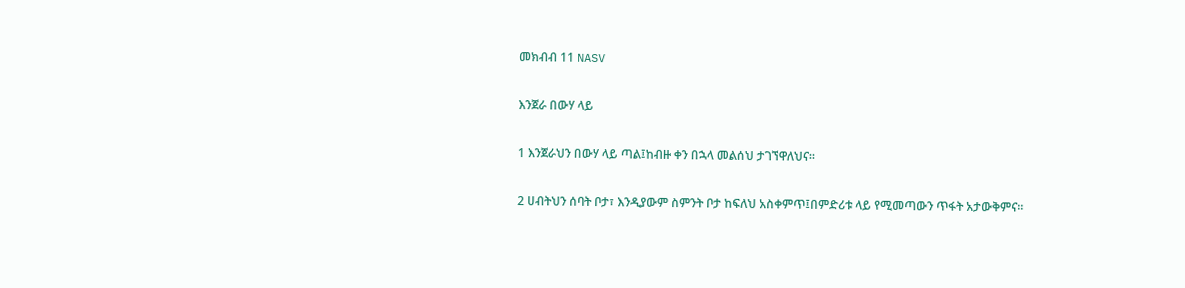መክብብ 11 NASV

እንጀራ በውሃ ላይ

1 እንጀራህን በውሃ ላይ ጣል፤ከብዙ ቀን በኋላ መልሰህ ታገኘዋለህና።

2 ሀብትህን ሰባት ቦታ፣ እንዲያውም ስምንት ቦታ ከፍለህ አስቀምጥ፤በምድሪቱ ላይ የሚመጣውን ጥፋት አታውቅምና።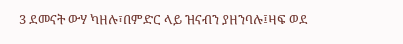3 ደመናት ውሃ ካዘሉ፣በምድር ላይ ዝናብን ያዘንባሉ፤ዛፍ ወደ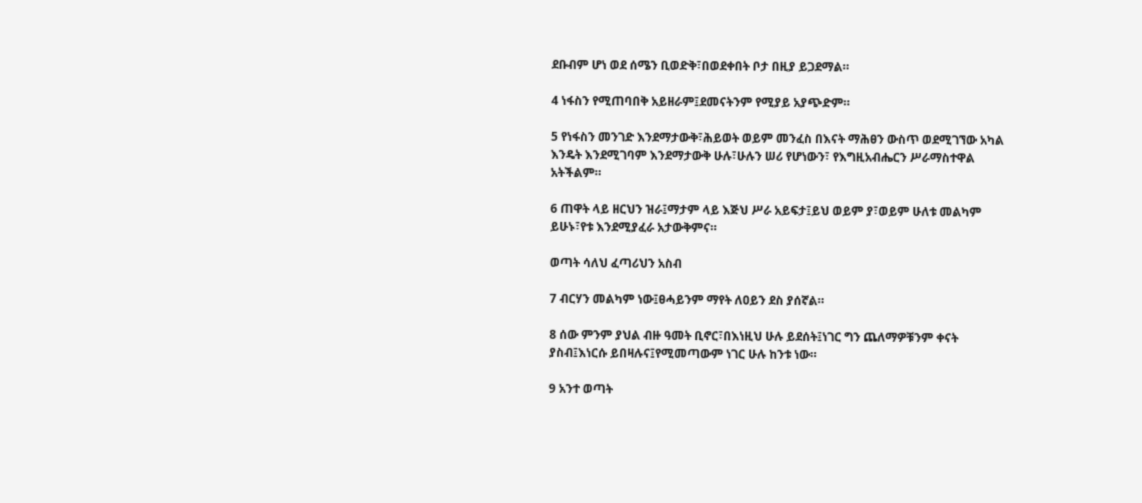ደቡብም ሆነ ወደ ሰሜን ቢወድቅ፣በወደቀበት ቦታ በዚያ ይጋደማል።

4 ነፋስን የሚጠባበቅ አይዘራም፤ደመናትንም የሚያይ አያጭድም።

5 የነፋስን መንገድ እንደማታውቅ፣ሕይወት ወይም መንፈስ በእናት ማሕፀን ውስጥ ወደሚገኘው አካል እንዴት እንደሚገባም እንደማታውቅ ሁሉ፣ሁሉን ሠሪ የሆነውን፣ የእግዚአብሔርን ሥራማስተዋል አትችልም።

6 ጠዋት ላይ ዘርህን ዝራ፤ማታም ላይ እጅህ ሥራ አይፍታ፤ይህ ወይም ያ፣ወይም ሁለቱ መልካም ይሁኑ፣የቱ እንደሚያፈራ አታውቅምና።

ወጣት ሳለህ ፈጣሪህን አስብ

7 ብርሃን መልካም ነው፤ፀሓይንም ማየት ለዐይን ደስ ያሰኛል።

8 ሰው ምንም ያህል ብዙ ዓመት ቢኖር፣በእነዚህ ሁሉ ይደሰት፤ነገር ግን ጨለማዎቹንም ቀናት ያስብ፤እነርሱ ይበዛሉና፤የሚመጣውም ነገር ሁሉ ከንቱ ነው።

9 አንተ ወጣት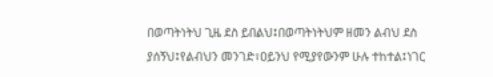በወጣትነትህ ጊዜ ደስ ይበልህ፤በወጣትነትህም ዘመን ልብህ ደስ ያሰኝህ፤የልብህን መንገድ፣ዐይንህ የሚያየውንም ሁሉ ተከተል፤ነገር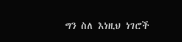ግን ስለ እነዚህ ነገሮች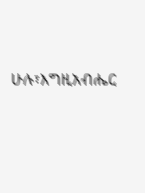ሁሉ፣እግዚአብሔር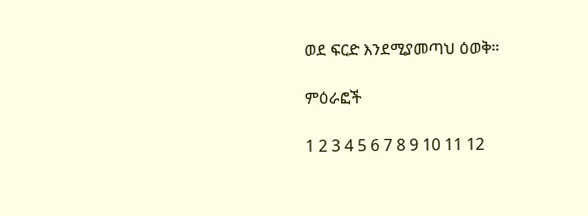ወደ ፍርድ እንደሚያመጣህ ዕወቅ።

ምዕራፎች

1 2 3 4 5 6 7 8 9 10 11 12